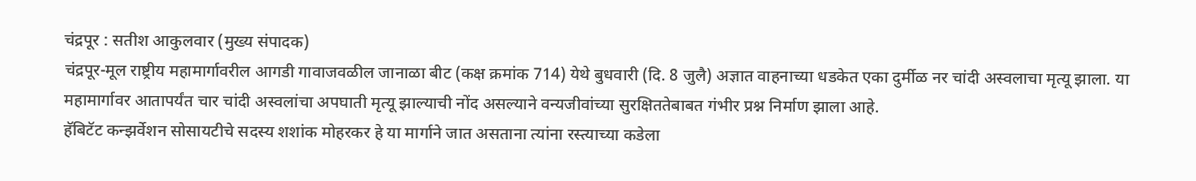चंद्रपूर : सतीश आकुलवार (मुख्य संपादक)
चंद्रपूर-मूल राष्ट्रीय महामार्गावरील आगडी गावाजवळील जानाळा बीट (कक्ष क्रमांक 714) येथे बुधवारी (दि. 8 जुलै) अज्ञात वाहनाच्या धडकेत एका दुर्मीळ नर चांदी अस्वलाचा मृत्यू झाला. या महामार्गावर आतापर्यंत चार चांदी अस्वलांचा अपघाती मृत्यू झाल्याची नोंद असल्याने वन्यजीवांच्या सुरक्षिततेबाबत गंभीर प्रश्न निर्माण झाला आहे.
हॅबिटॅट कन्झर्वेशन सोसायटीचे सदस्य शशांक मोहरकर हे या मार्गाने जात असताना त्यांना रस्त्याच्या कडेला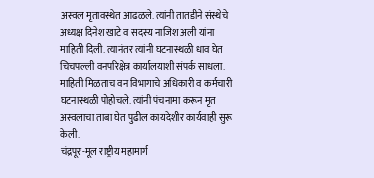अस्वल मृतावस्थेत आढळले. त्यांनी तातडीने संस्थेचे अध्यक्ष दिनेश खाटे व सदस्य नाजिश अली यांना माहिती दिली. त्यानंतर त्यांनी घटनास्थळी धाव घेत चिचपल्ली वनपरिक्षेत्र कार्यालयाशी संपर्क साधला. माहिती मिळताच वन विभागाचे अधिकारी व कर्मचारी घटनास्थळी पोहोचले. त्यांनी पंचनामा करून मृत अस्वलाचा ताबा घेत पुढील कायदेशीर कार्यवाही सुरू केली.
चंद्रपूर-मूल राष्ट्रीय महामार्ग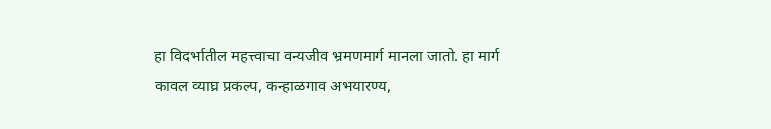हा विदर्भातील महत्त्वाचा वन्यजीव भ्रमणमार्ग मानला जातो. हा मार्ग कावल व्याघ्र प्रकल्प, कन्हाळगाव अभयारण्य,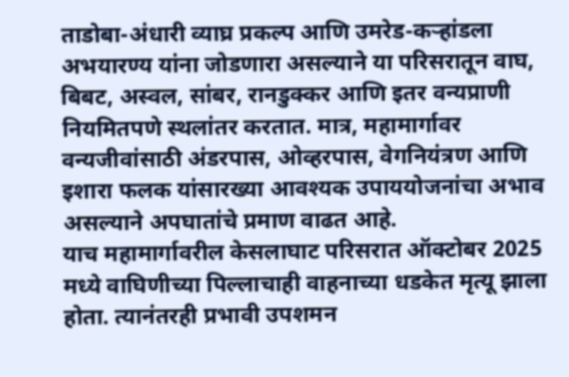ताडोबा-अंधारी व्याघ्र प्रकल्प आणि उमरेड-कऱ्हांडला अभयारण्य यांना जोडणारा असल्याने या परिसरातून वाघ, बिबट, अस्वल, सांबर, रानडुक्कर आणि इतर वन्यप्राणी नियमितपणे स्थलांतर करतात. मात्र, महामार्गावर वन्यजीवांसाठी अंडरपास, ओव्हरपास, वेगनियंत्रण आणि इशारा फलक यांसारख्या आवश्यक उपाययोजनांचा अभाव असल्याने अपघातांचे प्रमाण वाढत आहे.
याच महामार्गावरील केसलाघाट परिसरात ऑक्टोबर 2025 मध्ये वाघिणीच्या पिल्लाचाही वाहनाच्या धडकेत मृत्यू झाला होता. त्यानंतरही प्रभावी उपशमन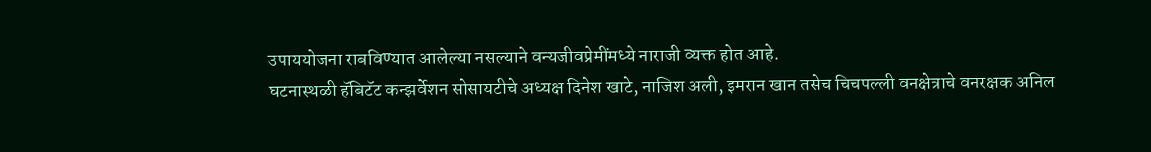उपाययोजना राबविण्यात आलेल्या नसल्याने वन्यजीवप्रेमींमध्ये नाराजी व्यक्त होत आहे.
घटनास्थळी हॅबिटॅट कन्झर्वेशन सोसायटीचे अध्यक्ष दिनेश खाटे, नाजिश अली, इमरान खान तसेच चिचपल्ली वनक्षेत्राचे वनरक्षक अनिल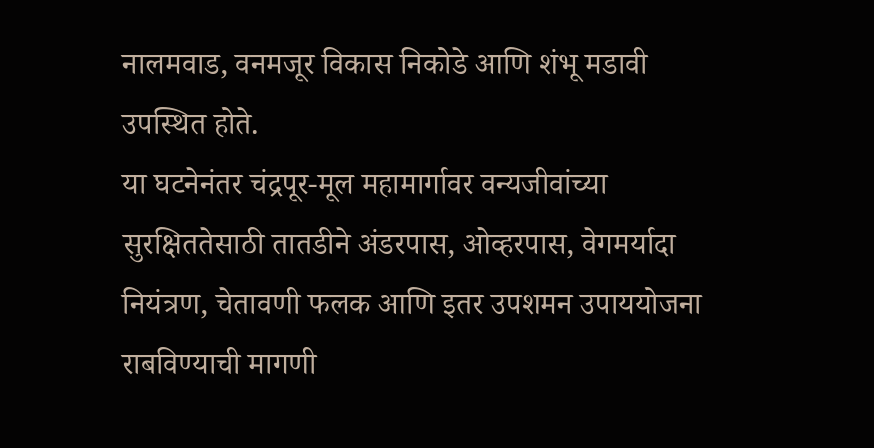नालमवाड, वनमजूर विकास निकोडे आणि शंभू मडावी उपस्थित होते.
या घटनेनंतर चंद्रपूर-मूल महामार्गावर वन्यजीवांच्या सुरक्षिततेसाठी तातडीने अंडरपास, ओव्हरपास, वेगमर्यादा नियंत्रण, चेतावणी फलक आणि इतर उपशमन उपाययोजना राबविण्याची मागणी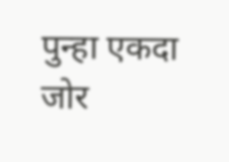पुन्हा एकदा जोर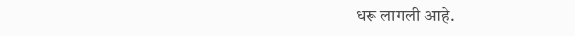धरू लागली आहे.